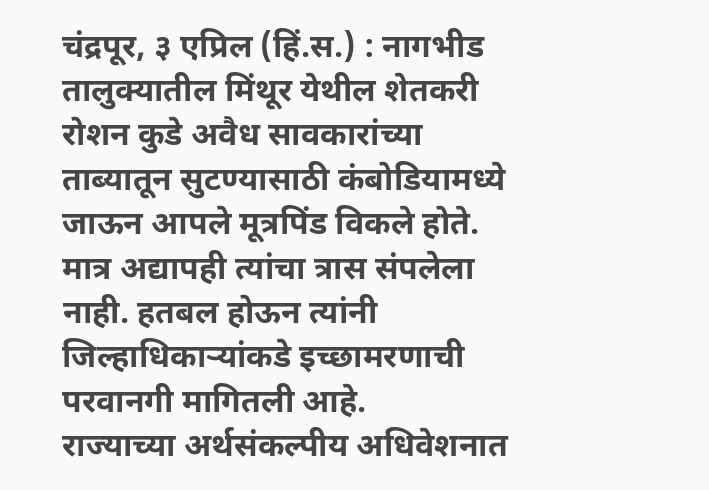चंद्रपूर, ३ एप्रिल (हिं.स.) : नागभीड तालुक्यातील मिंथूर येथील शेतकरी रोशन कुडे अवैध सावकारांच्या ताब्यातून सुटण्यासाठी कंबोडियामध्ये जाऊन आपले मूत्रपिंड विकले होते. मात्र अद्यापही त्यांचा त्रास संपलेला नाही. हतबल होऊन त्यांनी जिल्हाधिकाऱ्यांकडे इच्छामरणाची परवानगी मागितली आहे.
राज्याच्या अर्थसंकल्पीय अधिवेशनात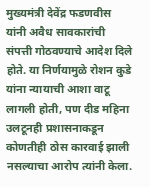मुख्यमंत्री देवेंद्र फडणवीस यांनी अवैध सावकारांची संपत्ती गोठवण्याचे आदेश दिले होते. या निर्णयामुळे रोशन कुडे यांना न्यायाची आशा वाटू लागली होती, पण दीड महिना उलटूनही प्रशासनाकडून कोणतीही ठोस कारवाई झाली नसल्याचा आरोप त्यांनी केला.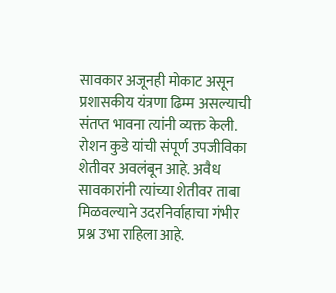सावकार अजूनही मोकाट असून प्रशासकीय यंत्रणा ढिम्म असल्याची संतप्त भावना त्यांनी व्यक्त केली. रोशन कुडे यांची संपूर्ण उपजीविका शेतीवर अवलंबून आहे. अवैध सावकारांनी त्यांच्या शेतीवर ताबा मिळवल्याने उदरनिर्वाहाचा गंभीर प्रश्न उभा राहिला आहे.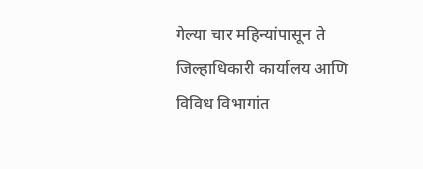गेल्या चार महिन्यांपासून ते जिल्हाधिकारी कार्यालय आणि विविध विभागांत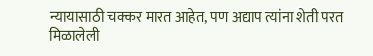न्यायासाठी चक्कर मारत आहेत, पण अद्याप त्यांना शेती परत मिळालेली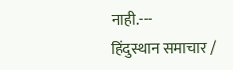नाही.---
हिंदुस्थान समाचार /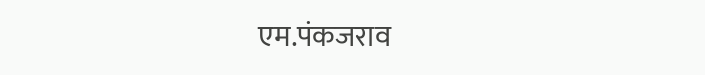एम.पंकजराव